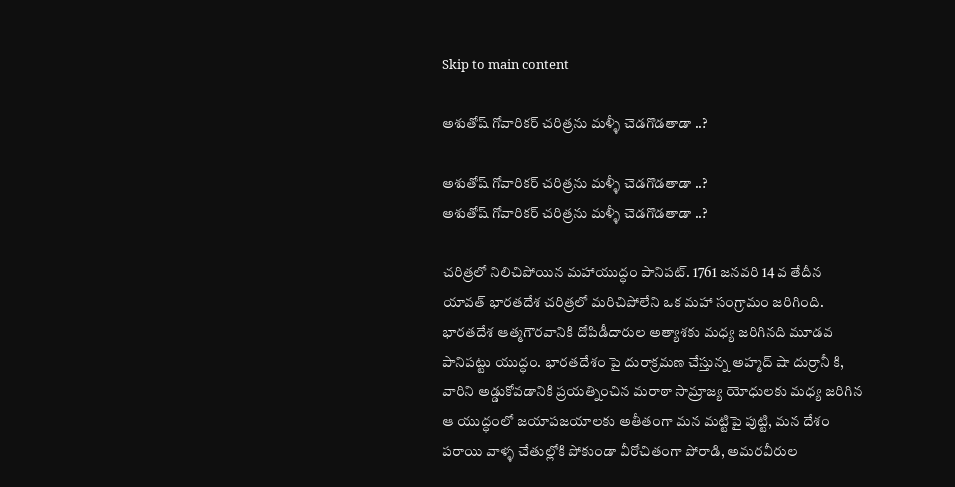Skip to main content

అశుతోష్ గోవారికర్ చరిత్రను మళ్ళీ చెడగొడతాడా ..?

అశుతోష్ గోవారికర్ చరిత్రను మళ్ళీ చెడగొడతాడా ..?
అశుతోష్ గోవారికర్ చరిత్రను మళ్ళీ చెడగొడతాడా ..?

చరిత్రలో నిలిచిపోయిన మహాయుద్ధం పానిపట్. 1761 జనవరి 14 వ తేదీన యావత్ భారతదేశ చరిత్రలో మరిచిపోలేని ఒక మహా సంగ్రామం జరిగింది. భారతదేశ ఆత్మగౌరవానికి దోపిడీదారుల అత్యాశకు మధ్య జరిగినది మూడవ పానిపట్టు యుద్ధం. భారతదేశం పై దురాక్రమణ చేస్తున్న అహ్మద్ షా దుర్రానీ కి, వారిని అడ్డుకోవడానికి ప్రయత్నించిన మరాఠా సామ్రాజ్య యోధులకు మధ్య జరిగిన ఆ యుద్ధంలో జయాపజయాలకు అతీతంగా మన మట్టిపై పుట్టి, మన దేశం పరాయి వాళ్ళ చేతుల్లోకి పోకుండా వీరోచితంగా పోరాడి, అమరవీరుల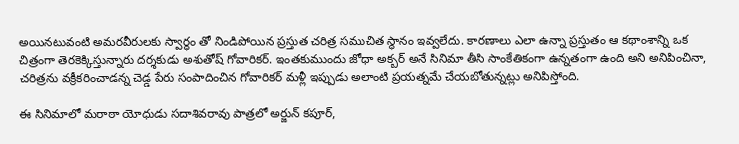అయినటువంటి అమరవీరులకు స్వార్ధం తో నిండిపోయిన ప్రస్తుత చరిత్ర సముచిత స్థానం ఇవ్వలేదు. కారణాలు ఎలా ఉన్నా ప్రస్తుతం ఆ కథాంశాన్ని ఒక చిత్రంగా తెరకెక్కిస్తున్నారు దర్శకుడు అశుతోష్ గోవారికర్. ఇంతకుముందు జోధా అక్బర్ అనే సినిమా తీసి సాంకేతికంగా ఉన్నతంగా ఉంది అని అనిపించినా, చరిత్రను వక్రీకరించాడన్న చెడ్డ పేరు సంపాదించిన గోవారికర్ మళ్లీ ఇప్పుడు అలాంటి ప్రయత్నమే చేయబోతున్నట్లు అనిపిస్తోంది.

ఈ సినిమాలో మరాఠా యోధుడు సదాశివరావు పాత్రలో అర్జున్ కపూర్,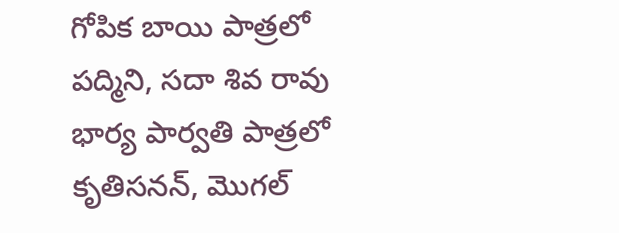గోపిక బాయి పాత్రలో పద్మిని, సదా శివ రావు భార్య పార్వతి పాత్రలో కృతిసనన్, మొగల్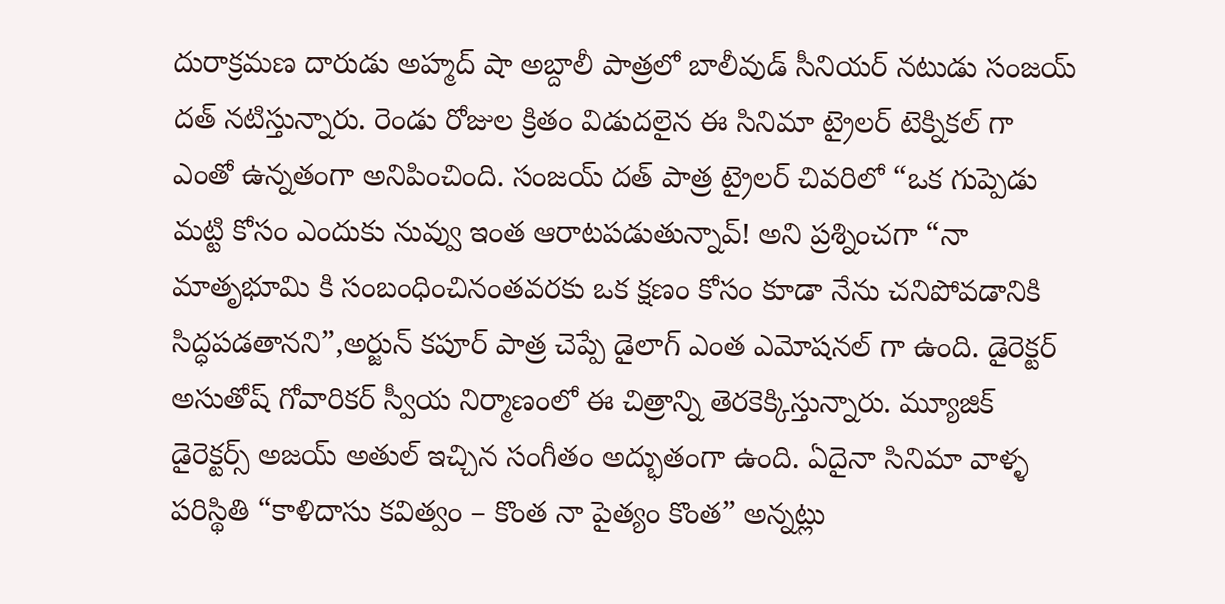దురాక్రమణ దారుడు అహ్మద్ షా అబ్దాలీ పాత్రలో బాలీవుడ్ సీనియర్ నటుడు సంజయ్ దత్ నటిస్తున్నారు. రెండు రోజుల క్రితం విడుదలైన ఈ సినిమా ట్రైలర్ టెక్నికల్ గా ఎంతో ఉన్నతంగా అనిపించింది. సంజయ్ దత్ పాత్ర ట్రైలర్ చివరిలో “ఒక గుప్పెడు మట్టి కోసం ఎందుకు నువ్వు ఇంత ఆరాటపడుతున్నావ్! అని ప్రశ్నించగా “నా మాతృభూమి కి సంబంధించినంతవరకు ఒక క్షణం కోసం కూడా నేను చనిపోవడానికి సిద్ధపడతానని”,అర్జున్ కపూర్ పాత్ర చెప్పే డైలాగ్ ఎంత ఎమోషనల్ గా ఉంది. డైరెక్టర్ అసుతోష్ గోవారికర్ స్వీయ నిర్మాణంలో ఈ చిత్రాన్ని తెరకెక్కిస్తున్నారు. మ్యూజిక్ డైరెక్టర్స్ అజయ్ అతుల్ ఇచ్చిన సంగీతం అద్భుతంగా ఉంది. ఏదైనా సినిమా వాళ్ళ పరిస్థితి “కాళిదాసు కవిత్వం – కొంత నా పైత్యం కొంత” అన్నట్లు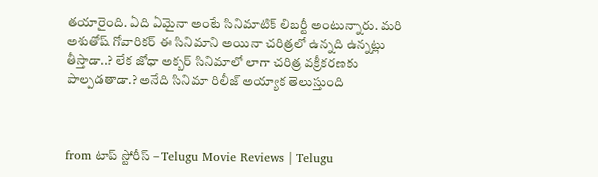తయారైంది. ఏది ఏమైనా అంటే సినిమాటిక్ లిబర్టీ అంటున్నారు. మరి అశుతోష్ గోవారికర్ ఈ సినిమాని అయినా చరిత్రలో ఉన్నది ఉన్నట్లు తీస్తాడా..? లేక జోధా అక్బర్ సినిమాలో లాగా చరిత్ర వక్రీకరణకు పాల్పడతాడా.? అనేది సినిమా రిలీజ్ అయ్యాక తెలుస్తుంది



from టాప్ స్టోరీస్ – Telugu Movie Reviews | Telugu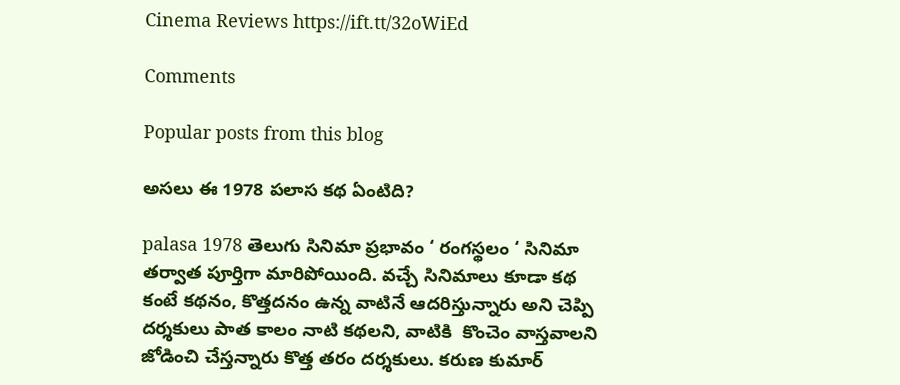Cinema Reviews https://ift.tt/32oWiEd

Comments

Popular posts from this blog

అసలు ఈ 1978 పలాస కథ ఏంటిది?

palasa 1978 తెలుగు సినిమా ప్రభావం ‘ రంగస్థలం ‘ సినిమా తర్వాత పూర్తిగా మారిపోయింది. వచ్చే సినిమాలు కూడా కథ కంటే కథనం, కొత్తదనం ఉన్న వాటినే ఆదరిస్తున్నారు అని చెప్పి దర్శకులు పాత కాలం నాటి కథలని, వాటికి  కొంచెం వాస్తవాలని జోడించి చేస్తన్నారు కొత్త తరం దర్శకులు. కరుణ కుమార్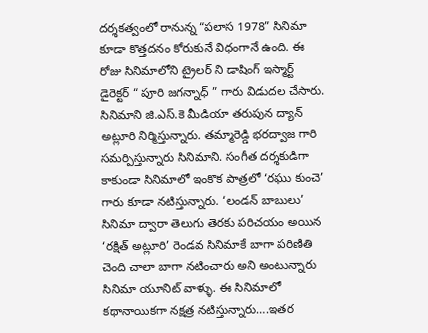దర్శకత్వంలో రానున్న “పలాస 1978” సినిమా కూడా కొత్తదనం కోరుకునే విధంగానే ఉంది. ఈ రోజు సినిమాలోని ట్రైలర్ ని డాషింగ్ ఇస్మార్ట్ డైరెక్టర్ “ పూరి జగన్నాధ్ ” గారు విడుదల చేసారు. సినిమాని జి.ఎస్.కె మీడియా తరుపున ద్యాన్ అట్లూరి నిర్మిస్తున్నారు. తమ్మారెడ్డి భరద్వాజ గారి సమర్పిస్తున్నారు సినిమాని. సంగీత దర్శకుడిగా కాకుండా సినిమాలో ఇంకొక పాత్రలో ‘రఘు కుంచె’ గారు కూడా నటిస్తున్నారు. ‘లండన్ బాబులు’ సినిమా ద్వారా తెలుగు తెరకు పరిచయం అయిన ‘రక్షిత్ అట్లూరి’ రెండవ సినిమాకే బాగా పరిణితి చెంది చాలా బాగా నటించారు అని అంటున్నారు సినిమా యూనిట్ వాళ్ళు. ఈ సినిమాలో కథానాయికగా నక్షత్ర నటిస్తున్నారు….ఇతర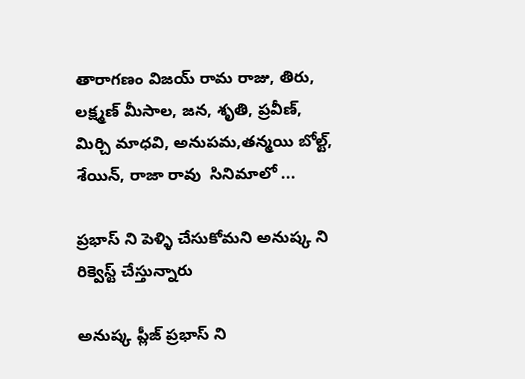తారాగణం విజయ్ రామ రాజు, తిరు, లక్ష్మణ్ మీసాల, జన, శృతి, ప్రవీణ్, మిర్చి మాధవి, అనుపమ,తన్మయి బోల్ట్, శేయిన్, రాజా రావు  సినిమాలో ...

ప్రభాస్ ని పెళ్ళి చేసుకోమని అనుష్క ని రిక్వెస్ట్ చేస్తున్నారు

అనుష్క ప్లీజ్ ప్రభాస్ ని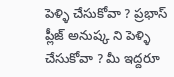పెళ్ళి చేసుకోవా ? ప్రభాస్ ప్లీజ్ అనుష్క ని పెళ్ళి చేసుకోవా ? మీ ఇద్దరూ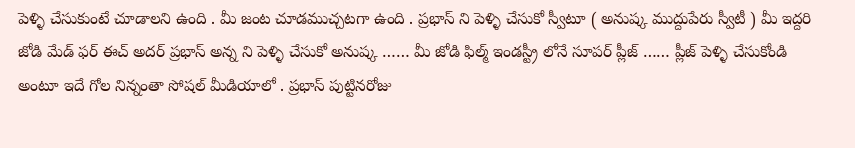పెళ్ళి చేసుకుంటే చూడాలని ఉంది . మీ జంట చూడముచ్చటగా ఉంది . ప్రభాస్ ని పెళ్ళి చేసుకో స్వీటూ ( అనుష్క ముద్దుపేరు స్వీటీ ) మీ ఇద్దరి జోడి మేడ్ ఫర్ ఈచ్ అదర్ ప్రభాస్ అన్న ని పెళ్ళి చేసుకో అనుష్క …… మీ జోడి ఫిల్మ్ ఇండస్ట్రీ లోనే సూపర్ ప్లీజ్ …… ప్లీజ్ పెళ్ళి చేసుకోండి అంటూ ఇదే గోల నిన్నంతా సోషల్ మీడియాలో . ప్రభాస్ పుట్టినరోజు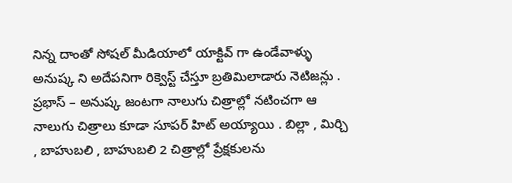నిన్న దాంతో సోషల్ మీడియాలో యాక్టివ్ గా ఉండేవాళ్ళు అనుష్క ని అదేపనిగా రిక్వెస్ట్ చేస్తూ బ్రతిమిలాడారు నెటిజన్లు . ప్రభాస్ – అనుష్క జంటగా నాలుగు చిత్రాల్లో నటించగా ఆ నాలుగు చిత్రాలు కూడా సూపర్ హిట్ అయ్యాయి . బిల్లా , మిర్చి , బాహుబలి , బాహుబలి 2 చిత్రాల్లో ప్రేక్షకులను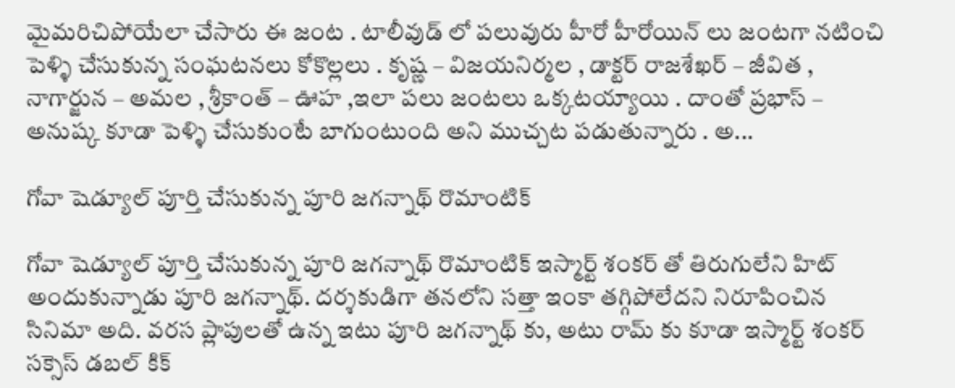మైమరిచిపోయేలా చేసారు ఈ జంట . టాలీవుడ్ లో పలువురు హీరో హీరోయిన్ లు జంటగా నటించి పెళ్ళి చేసుకున్న సంఘటనలు కోకొల్లలు . కృష్ణ – విజయనిర్మల , డాక్టర్ రాజశేఖర్ – జీవిత , నాగార్జున – అమల , శ్రీకాంత్ – ఊహ ,ఇలా పలు జంటలు ఒక్కటయ్యాయి . దాంతో ప్రభాస్ – అనుష్క కూడా పెళ్ళి చేసుకుంటే బాగుంటుంది అని ముచ్చట పడుతున్నారు . అ...

గోవా షెడ్యూల్ పూర్తి చేసుకున్న పూరి జగన్నాథ్ రొమాంటిక్

గోవా షెడ్యూల్ పూర్తి చేసుకున్న పూరి జగన్నాథ్ రొమాంటిక్ ఇస్మార్ట్ శంకర్ తో తిరుగులేని హిట్ అందుకున్నాడు పూరి జగన్నాథ్. దర్శకుడిగా తనలోని సత్తా ఇంకా తగ్గిపోలేదని నిరూపించిన సినిమా అది. వరస ప్లాపులతో ఉన్న ఇటు పూరి జగన్నాథ్ కు, అటు రామ్ కు కూడా ఇస్మార్ట్ శంకర్ సక్సెస్ డబల్ కిక్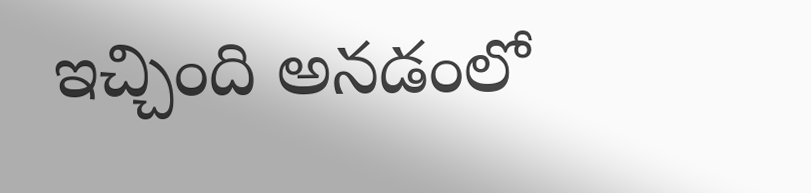ఇచ్చింది అనడంలో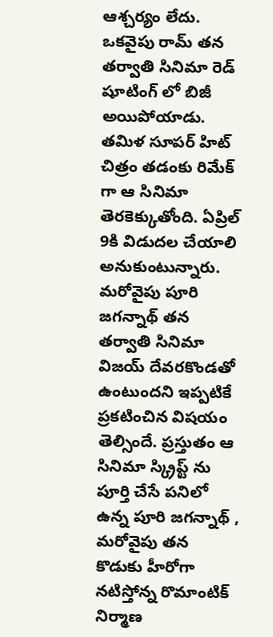ఆశ్చర్యం లేదు. ఒకవైపు రామ్ తన తర్వాతి సినిమా రెడ్ షూటింగ్ లో బిజీ అయిపోయాడు. తమిళ సూపర్ హిట్ చిత్రం తడంకు రిమేక్ గా ఆ సినిమా తెరకెక్కుతోంది. ఏప్రిల్ 9కి విడుదల చేయాలి అనుకుంటున్నారు. మరోవైపు పూరి జగన్నాథ్ తన తర్వాతి సినిమా విజయ్ దేవరకొండతో ఉంటుందని ఇప్పటికే ప్రకటించిన విషయం తెల్సిందే. ప్రస్తుతం ఆ సినిమా స్క్రిప్ట్ ను పూర్తి చేసే పనిలో ఉన్న పూరి జగన్నాథ్ , మరోవైపు తన కొడుకు హీరోగా నటిస్తోన్న రొమాంటిక్ నిర్మాణ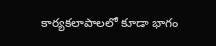కార్యకలాపాలలో కూడా భాగం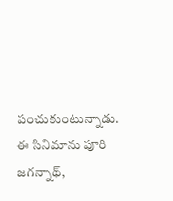పంచుకుంటున్నాడు. ఈ సినిమాను పూరి జగన్నాథ్,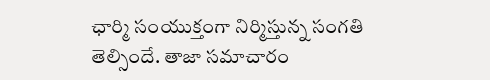ఛార్మి సంయుక్తంగా నిర్మిస్తున్న సంగతి తెల్సిందే. తాజా సమాచారం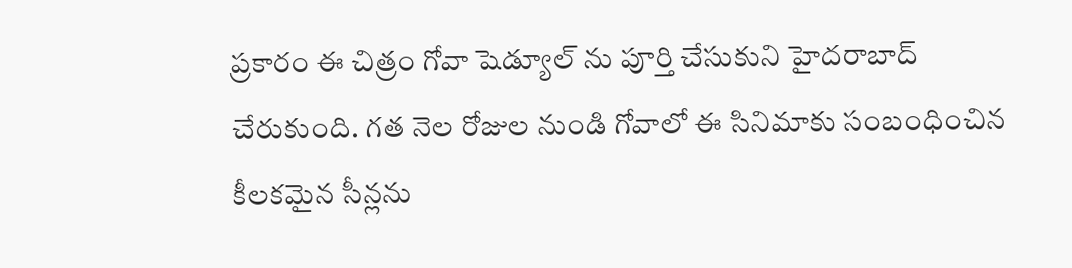ప్రకారం ఈ చిత్రం గోవా షెడ్యూల్ ను పూర్తి చేసుకుని హైదరాబాద్ చేరుకుంది. గత నెల రోజుల నుండి గోవాలో ఈ సినిమాకు సంబంధించిన కీలకమైన సీన్లను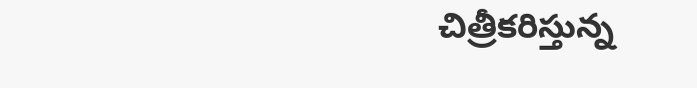చిత్రీకరిస్తున్న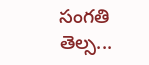సంగతి తెల్స...